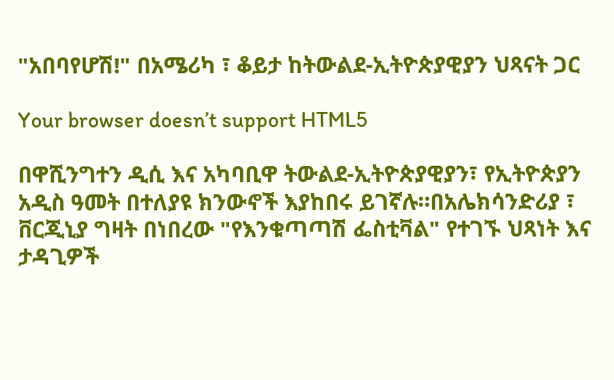"አበባየሆሽ!" በአሜሪካ ፣ ቆይታ ከትውልደ-ኢትዮጵያዊያን ህጻናት ጋር

Your browser doesn’t support HTML5

በዋሺንግተን ዲሲ እና አካባቢዋ ትውልደ-ኢትዮጵያዊያን፣ የኢትዮጵያን አዲስ ዓመት በተለያዩ ክንውኖች እያከበሩ ይገኛሉ።በአሌክሳንድሪያ ፣ ቨርጂኒያ ግዛት በነበረው "የእንቁጣጣሽ ፌስቲቫል" የተገኙ ህጻነት እና ታዳጊዎች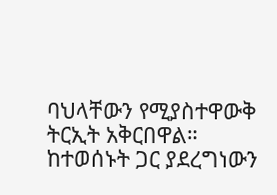ባህላቸውን የሚያስተዋውቅ ትርኢት አቅርበዋል። ከተወሰኑት ጋር ያደረግነውን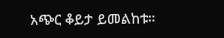አጭር ቆይታ ይመልከቱ።